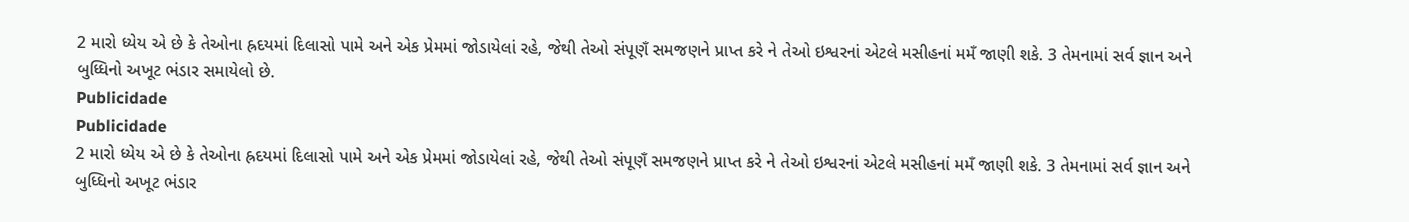2 મારો ધ્યેય એ છે કે તેઓના હ્રદયમાં દિલાસો પામે અને એક પ્રેમમાં જોડાયેલાં રહે, જેથી તેઓ સંપૂણઁ સમજણને પ્રાપ્ત કરે ને તેઓ ઇશ્વરનાં એટલે મસીહનાં મમઁ જાણી શકે. 3 તેમનામાં સર્વ જ્ઞાન અને બુધ્ધિનો અખૂટ ભંડાર સમાયેલો છે.
Publicidade
Publicidade
2 મારો ધ્યેય એ છે કે તેઓના હ્રદયમાં દિલાસો પામે અને એક પ્રેમમાં જોડાયેલાં રહે, જેથી તેઓ સંપૂણઁ સમજણને પ્રાપ્ત કરે ને તેઓ ઇશ્વરનાં એટલે મસીહનાં મમઁ જાણી શકે. 3 તેમનામાં સર્વ જ્ઞાન અને બુધ્ધિનો અખૂટ ભંડાર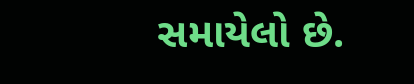સમાયેલો છે.